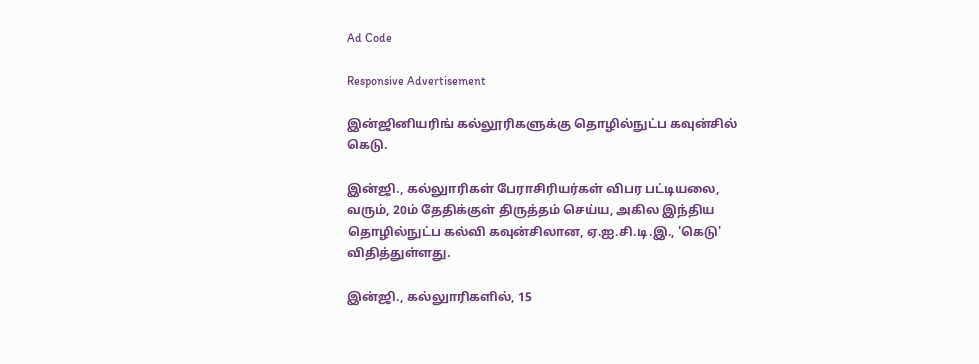Ad Code

Responsive Advertisement

இன்ஜினியரிங் கல்லூரிகளுக்கு தொழில்நுட்ப கவுன்சில் கெடு.

இன்ஜி., கல்லுாரிகள் பேராசிரியர்கள் விபர பட்டியலை, வரும், 20ம் தேதிக்குள் திருத்தம் செய்ய, அகில இந்திய தொழில்நுட்ப கல்வி கவுன்சிலான, ஏ.ஐ.சி.டி.இ., 'கெடு' விதித்துள்ளது.

இன்ஜி., கல்லுாரிகளில், 15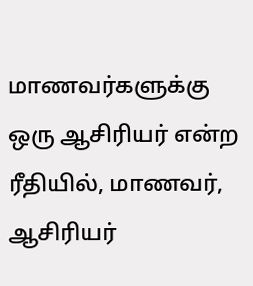மாணவர்களுக்கு ஒரு ஆசிரியர் என்ற ரீதியில், மாணவர், ஆசிரியர்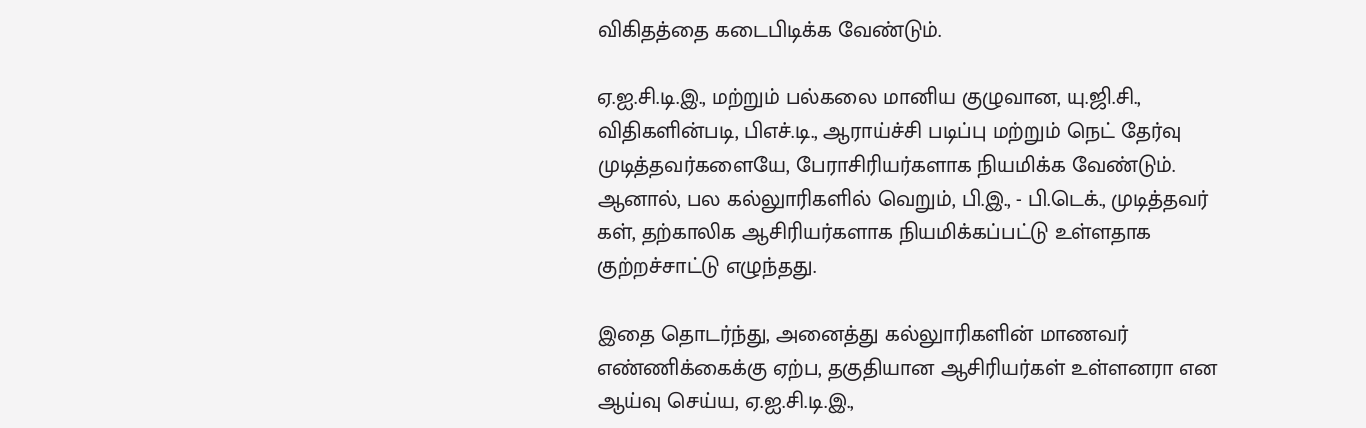விகிதத்தை கடைபிடிக்க வேண்டும்.

ஏ.ஐ.சி.டி.இ., மற்றும் பல்கலை மானிய குழுவான, யு.ஜி.சி., விதிகளின்படி, பிஎச்.டி., ஆராய்ச்சி படிப்பு மற்றும் நெட் தேர்வு முடித்தவர்களையே, பேராசிரியர்களாக நியமிக்க வேண்டும். ஆனால், பல கல்லுாரிகளில் வெறும், பி.இ., - பி.டெக்., முடித்தவர் கள், தற்காலிக ஆசிரியர்களாக நியமிக்கப்பட்டு உள்ளதாக குற்றச்சாட்டு எழுந்தது.

இதை தொடர்ந்து, அனைத்து கல்லுாரிகளின் மாணவர் எண்ணிக்கைக்கு ஏற்ப, தகுதியான ஆசிரியர்கள் உள்ளனரா என ஆய்வு செய்ய, ஏ.ஐ.சி.டி.இ.,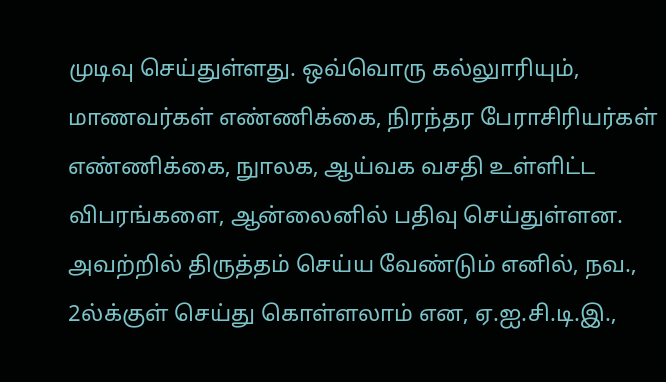முடிவு செய்துள்ளது. ஒவ்வொரு கல்லுாரியும், மாணவர்கள் எண்ணிக்கை, நிரந்தர பேராசிரியர்கள் எண்ணிக்கை, நுாலக, ஆய்வக வசதி உள்ளிட்ட விபரங்களை, ஆன்லைனில் பதிவு செய்துள்ளன. அவற்றில் திருத்தம் செய்ய வேண்டும் எனில், நவ., 2ல்க்குள் செய்து கொள்ளலாம் என, ஏ.ஐ.சி.டி.இ.,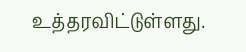உத்தரவிட்டுள்ளது.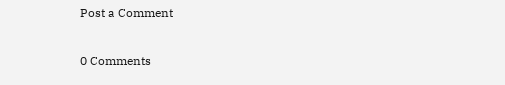Post a Comment

0 Comments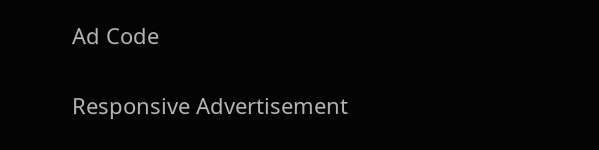Ad Code

Responsive Advertisement